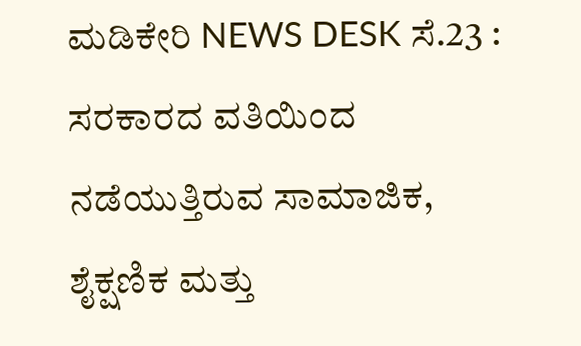ಮಡಿಕೇರಿ NEWS DESK ಸೆ.23 : ಸರಕಾರದ ವತಿಯಿಂದ ನಡೆಯುತ್ತಿರುವ ಸಾಮಾಜಿಕ, ಶೈಕ್ಷಣಿಕ ಮತ್ತು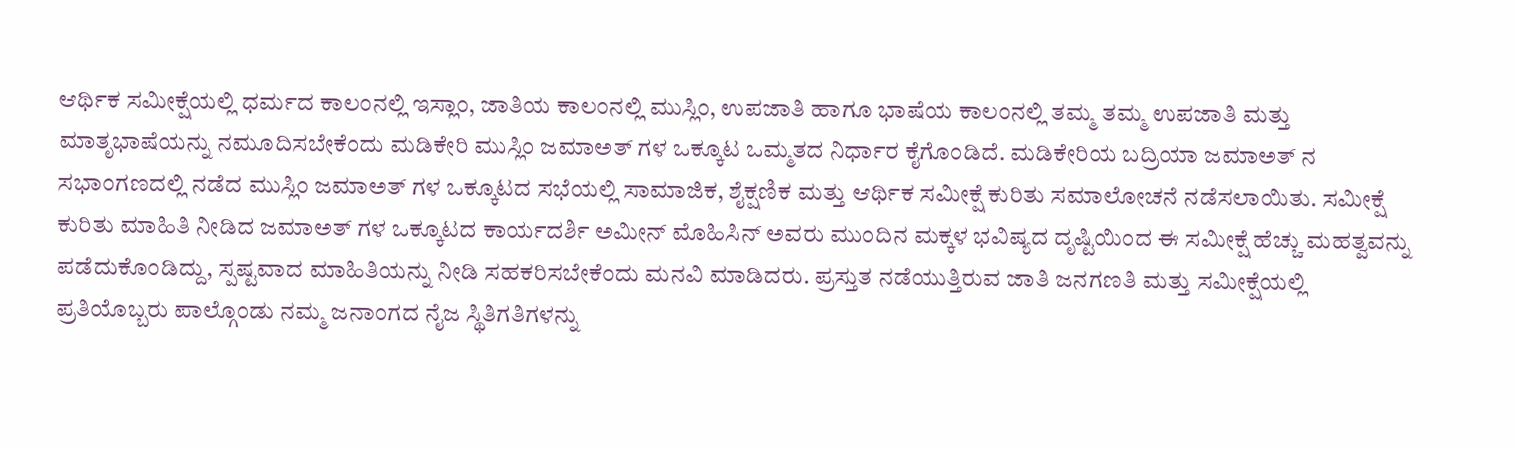ಆರ್ಥಿಕ ಸಮೀಕ್ಷೆಯಲ್ಲಿ ಧರ್ಮದ ಕಾಲಂನಲ್ಲಿ ಇಸ್ಲಾಂ, ಜಾತಿಯ ಕಾಲಂನಲ್ಲಿ ಮುಸ್ಲಿಂ, ಉಪಜಾತಿ ಹಾಗೂ ಭಾಷೆಯ ಕಾಲಂನಲ್ಲಿ ತಮ್ಮ ತಮ್ಮ ಉಪಜಾತಿ ಮತ್ತು ಮಾತೃಭಾಷೆಯನ್ನು ನಮೂದಿಸಬೇಕೆಂದು ಮಡಿಕೇರಿ ಮುಸ್ಲಿಂ ಜಮಾಅತ್ ಗಳ ಒಕ್ಕೂಟ ಒಮ್ಮತದ ನಿರ್ಧಾರ ಕೈಗೊಂಡಿದೆ. ಮಡಿಕೇರಿಯ ಬದ್ರಿಯಾ ಜಮಾಅತ್ ನ ಸಭಾಂಗಣದಲ್ಲಿ ನಡೆದ ಮುಸ್ಲಿಂ ಜಮಾಅತ್ ಗಳ ಒಕ್ಕೂಟದ ಸಭೆಯಲ್ಲಿ ಸಾಮಾಜಿಕ, ಶೈಕ್ಷಣಿಕ ಮತ್ತು ಆರ್ಥಿಕ ಸಮೀಕ್ಷೆ ಕುರಿತು ಸಮಾಲೋಚನೆ ನಡೆಸಲಾಯಿತು. ಸಮೀಕ್ಷೆ ಕುರಿತು ಮಾಹಿತಿ ನೀಡಿದ ಜಮಾಅತ್ ಗಳ ಒಕ್ಕೂಟದ ಕಾರ್ಯದರ್ಶಿ ಅಮೀನ್ ಮೊಹಿಸಿನ್ ಅವರು ಮುಂದಿನ ಮಕ್ಕಳ ಭವಿಷ್ಯದ ದೃಷ್ಟಿಯಿಂದ ಈ ಸಮೀಕ್ಷೆ ಹೆಚ್ಚು ಮಹತ್ವವನ್ನು ಪಡೆದುಕೊಂಡಿದ್ದು, ಸ್ಪಷ್ಟವಾದ ಮಾಹಿತಿಯನ್ನು ನೀಡಿ ಸಹಕರಿಸಬೇಕೆಂದು ಮನವಿ ಮಾಡಿದರು. ಪ್ರಸ್ತುತ ನಡೆಯುತ್ತಿರುವ ಜಾತಿ ಜನಗಣತಿ ಮತ್ತು ಸಮೀಕ್ಷೆಯಲ್ಲಿ ಪ್ರತಿಯೊಬ್ಬರು ಪಾಲ್ಗೊಂಡು ನಮ್ಮ ಜನಾಂಗದ ನೈಜ ಸ್ಥಿತಿಗತಿಗಳನ್ನು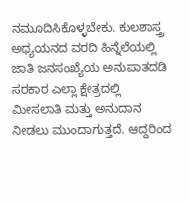ನಮೂದಿಸಿಕೊಳ್ಳಬೇಕು. ಕುಲಶಾಸ್ತ್ರ ಅಧ್ಯಯನದ ವರದಿ ಹಿನ್ನೆಲೆಯಲ್ಲಿ ಜಾತಿ ಜನಸಂಖ್ಯೆಯ ಅನುಪಾತದಡಿ ಸರಕಾರ ಎಲ್ಲಾ ಕ್ಷೇತ್ರದಲ್ಲಿ ಮೀಸಲಾತಿ ಮತ್ತು ಅನುದಾನ ನೀಡಲು ಮುಂದಾಗುತ್ತದೆ. ಆದ್ದರಿಂದ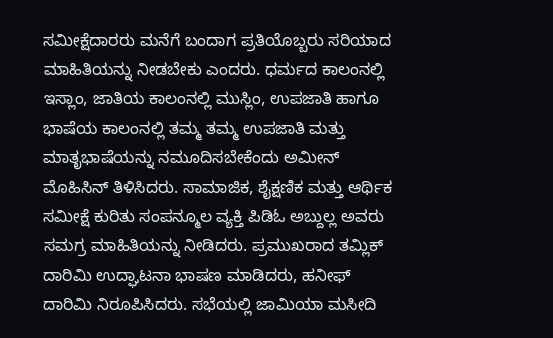ಸಮೀಕ್ಷೆದಾರರು ಮನೆಗೆ ಬಂದಾಗ ಪ್ರತಿಯೊಬ್ಬರು ಸರಿಯಾದ ಮಾಹಿತಿಯನ್ನು ನೀಡಬೇಕು ಎಂದರು. ಧರ್ಮದ ಕಾಲಂನಲ್ಲಿ ಇಸ್ಲಾಂ, ಜಾತಿಯ ಕಾಲಂನಲ್ಲಿ ಮುಸ್ಲಿಂ, ಉಪಜಾತಿ ಹಾಗೂ ಭಾಷೆಯ ಕಾಲಂನಲ್ಲಿ ತಮ್ಮ ತಮ್ಮ ಉಪಜಾತಿ ಮತ್ತು ಮಾತೃಭಾಷೆಯನ್ನು ನಮೂದಿಸಬೇಕೆಂದು ಅಮೀನ್ ಮೊಹಿಸಿನ್ ತಿಳಿಸಿದರು. ಸಾಮಾಜಿಕ, ಶೈಕ್ಷಣಿಕ ಮತ್ತು ಆರ್ಥಿಕ ಸಮೀಕ್ಷೆ ಕುರಿತು ಸಂಪನ್ಮೂಲ ವ್ಯಕ್ತಿ ಪಿಡಿಓ ಅಬ್ದುಲ್ಲ ಅವರು ಸಮಗ್ರ ಮಾಹಿತಿಯನ್ನು ನೀಡಿದರು. ಪ್ರಮುಖರಾದ ತಮ್ಲಿಕ್ ದಾರಿಮಿ ಉದ್ಘಾಟನಾ ಭಾಷಣ ಮಾಡಿದರು, ಹನೀಫ್ ದಾರಿಮಿ ನಿರೂಪಿಸಿದರು. ಸಭೆಯಲ್ಲಿ ಜಾಮಿಯಾ ಮಸೀದಿ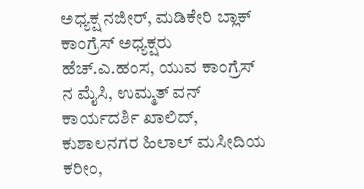ಅಧ್ಯಕ್ಷ ನಜೀರ್, ಮಡಿಕೇರಿ ಬ್ಲಾಕ್ ಕಾಂಗ್ರೆಸ್ ಅಧ್ಯಕ್ಷರು ಹೆಚ್.ಎ.ಹಂಸ, ಯುವ ಕಾಂಗ್ರೆಸ್ ನ ಮೈಸಿ, ಉಮ್ಮತ್ ವನ್ ಕಾರ್ಯದರ್ಶಿ ಖಾಲಿದ್, ಕುಶಾಲನಗರ ಹಿಲಾಲ್ ಮಸೀದಿಯ ಕರೀಂ,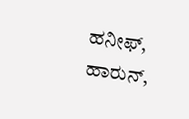ಹನೀಫ್, ಹಾರುನ್,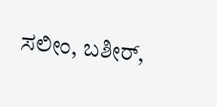ಸಲೀಂ, ಬಶೀರ್,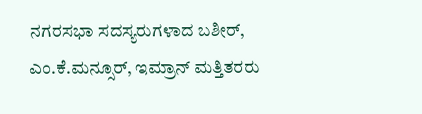ನಗರಸಭಾ ಸದಸ್ಯರುಗಳಾದ ಬಶೀರ್, ಎಂ.ಕೆ.ಮನ್ಸೂರ್, ಇಮ್ರಾನ್ ಮತ್ತಿತರರು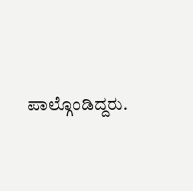ಪಾಲ್ಗೊಂಡಿದ್ದರು.